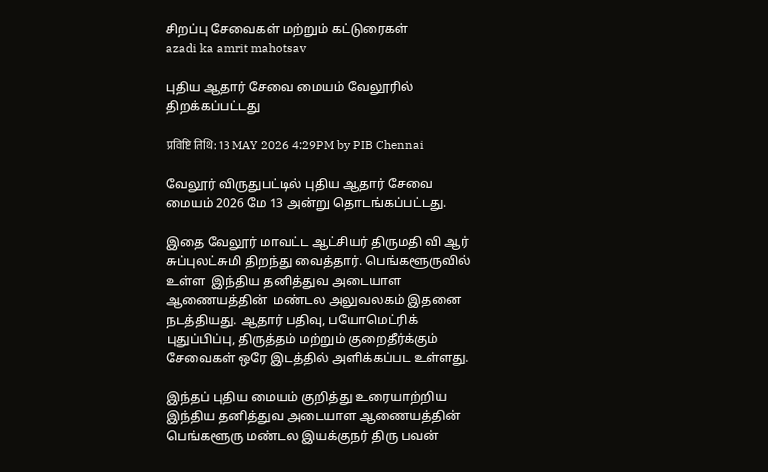சிறப்பு சேவைகள் மற்றும் கட்டுரைகள்
azadi ka amrit mahotsav

புதிய ஆதார் சேவை மையம் வேலூரில் திறக்கப்பட்டது

प्रविष्टि तिथि: 13 MAY 2026 4:29PM by PIB Chennai

வேலூர் விருதுபட்டில் புதிய ஆதார் சேவை மையம் 2026 மே 13 அன்று தொடங்கப்பட்டது.

இதை வேலூர் மாவட்ட ஆட்சியர் திருமதி வி ஆர் சுப்புலட்சுமி திறந்து வைத்தார். பெங்களூருவில் உள்ள  இந்திய தனித்துவ அடையாள ஆணையத்தின்  மண்டல அலுவலகம் இதனை நடத்தியது. ஆதார் பதிவு, பயோமெட்ரிக்  புதுப்பிப்பு, திருத்தம் மற்றும் குறைதீர்க்கும் சேவைகள் ஒரே இடத்தில் அளிக்கப்பட உள்ளது.

இந்தப் புதிய மையம் குறித்து உரையாற்றிய இந்திய தனித்துவ அடையாள ஆணையத்தின் பெங்களூரு மண்டல இயக்குநர் திரு பவன்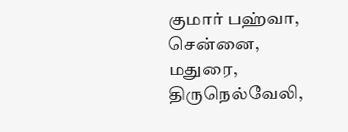குமார் பஹ்வா, சென்னை, மதுரை, திருநெல்வேலி,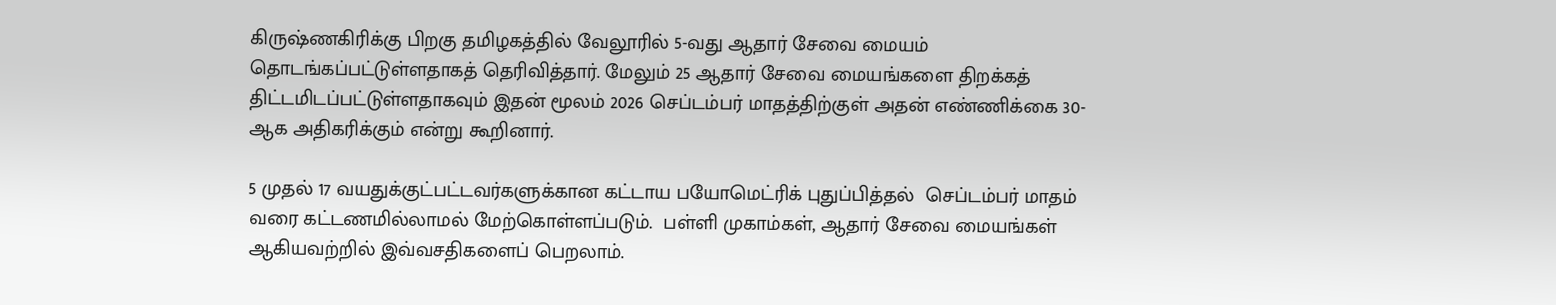கிருஷ்ணகிரிக்கு பிறகு தமிழகத்தில் வேலூரில் 5-வது ஆதார் சேவை மையம் தொடங்கப்பட்டுள்ளதாகத் தெரிவித்தார். மேலும் 25 ஆதார் சேவை மையங்களை திறக்கத் திட்டமிடப்பட்டுள்ளதாகவும் இதன் மூலம் 2026 செப்டம்பர் மாதத்திற்குள் அதன் எண்ணிக்கை 30-ஆக அதிகரிக்கும் என்று கூறினார்.

5 முதல் 17 வயதுக்குட்பட்டவர்களுக்கான கட்டாய பயோமெட்ரிக் புதுப்பித்தல்  செப்டம்பர் மாதம் வரை கட்டணமில்லாமல் மேற்கொள்ளப்படும்.  பள்ளி முகாம்கள், ஆதார் சேவை மையங்கள் ஆகியவற்றில் இவ்வசதிகளைப் பெறலாம்.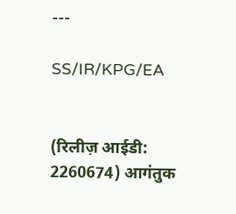---

SS/IR/KPG/EA


(रिलीज़ आईडी: 2260674) आगंतुक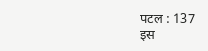पटल : 137
इस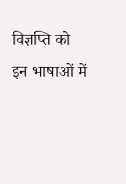विज्ञप्ति को इन भाषाओं में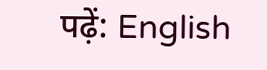पढ़ें: English